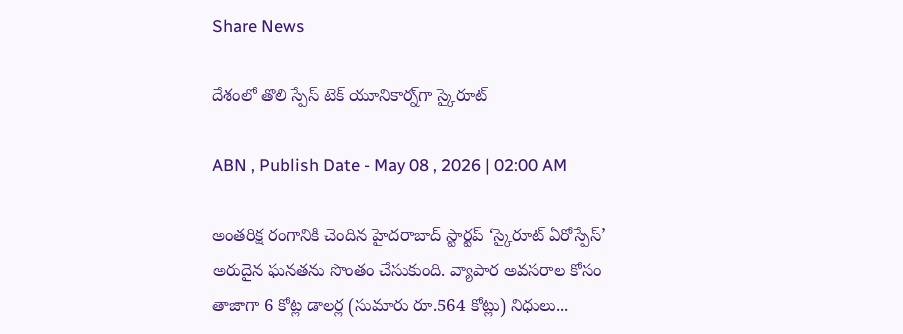Share News

దేశంలో తొలి స్పేస్‌ టెక్‌ యూనికార్న్‌గా స్కైరూట్‌

ABN , Publish Date - May 08 , 2026 | 02:00 AM

అంతరిక్ష రంగానికి చెందిన హైదరాబాద్‌ స్టార్టప్‌ ‘స్కైరూట్‌ ఏరోస్పేస్‌’ అరుదైన ఘనతను సొంతం చేసుకుంది. వ్యాపార అవసరాల కోసం తాజాగా 6 కోట్ల డాలర్ల (సుమారు రూ.564 కోట్లు) నిధులు...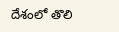దేశంలో తొలి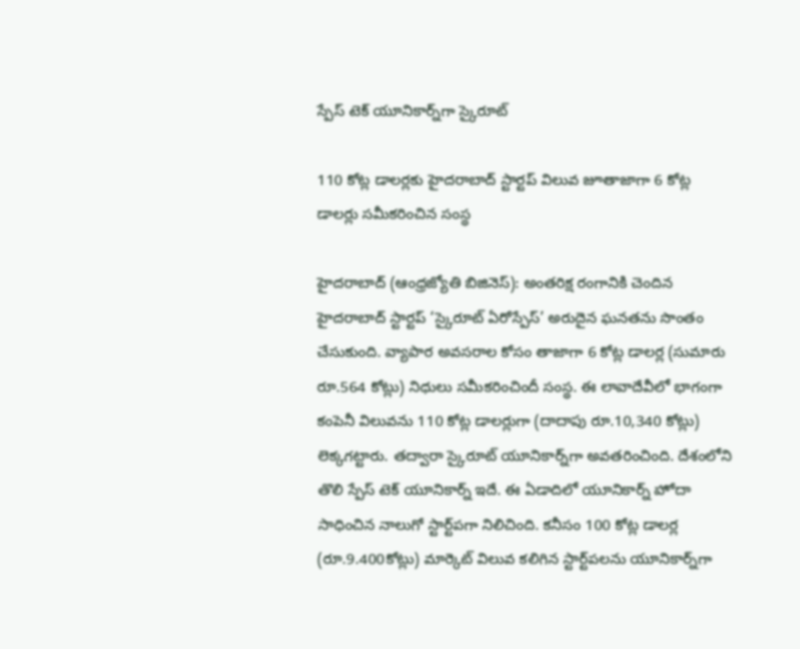స్పేస్‌ టెక్‌ యూనికార్న్‌గా స్కైరూట్‌

110 కోట్ల డాలర్లకు హైదరాబాద్‌ స్టార్టప్‌ విలువ జూతాజాగా 6 కోట్ల డాలర్లు సమీకరించిన సంస్థ

హైదరాబాద్‌ (ఆంధ్రజ్యోతి బిజినెస్‌): అంతరిక్ష రంగానికి చెందిన హైదరాబాద్‌ స్టార్టప్‌ ‘స్కైరూట్‌ ఏరోస్పేస్‌’ అరుదైన ఘనతను సొంతం చేసుకుంది. వ్యాపార అవసరాల కోసం తాజాగా 6 కోట్ల డాలర్ల (సుమారు రూ.564 కోట్లు) నిధులు సమీకరించిందీ సంస్థ. ఈ లావాదేవీలో భాగంగా కంపెనీ విలువను 110 కోట్ల డాలర్లుగా (దాదాపు రూ.10,340 కోట్లు) లెక్కగట్టారు. తద్వారా స్కైరూట్‌ యూనికార్న్‌గా అవతరించింది. దేశంలోని తొలి స్పేస్‌ టెక్‌ యూనికార్న్‌ ఇదే. ఈ ఏడాదిలో యూనికార్న్‌ హోదా సాధించిన నాలుగో స్టార్ట్‌పగా నిలిచింది. కనీసం 100 కోట్ల డాలర్ల (రూ.9.400కోట్లు) మార్కెట్‌ విలువ కలిగిన స్టార్ట్‌పలను యూనికార్న్‌గా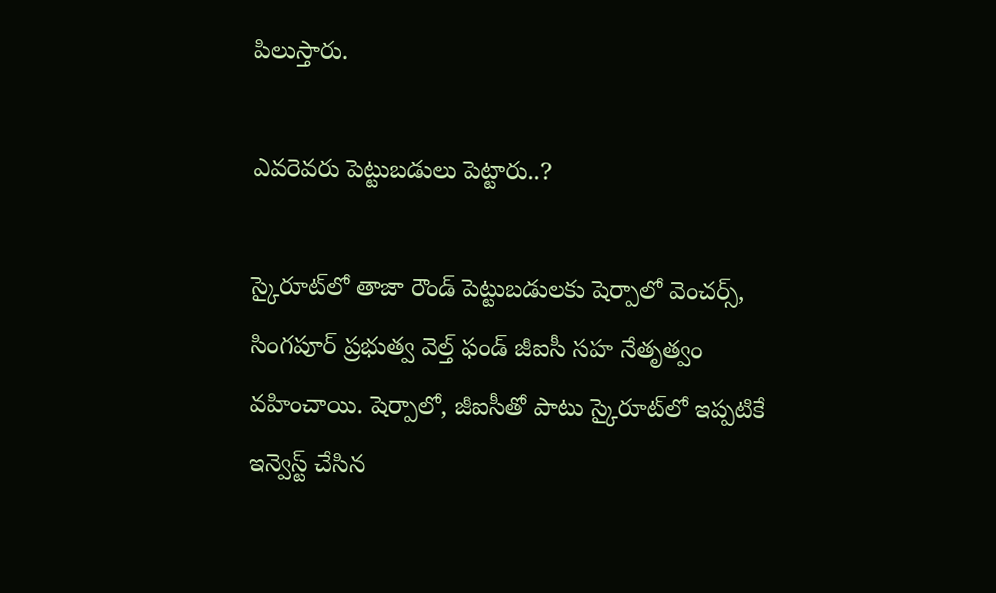పిలుస్తారు.

ఎవరెవరు పెట్టుబడులు పెట్టారు..?

స్కైరూట్‌లో తాజా రౌండ్‌ పెట్టుబడులకు షెర్పాలో వెంచర్స్‌, సింగపూర్‌ ప్రభుత్వ వెల్త్‌ ఫండ్‌ జీఐసీ సహ నేతృత్వం వహించాయి. షెర్పాలో, జీఐసీతో పాటు స్కైరూట్‌లో ఇప్పటికే ఇన్వెస్ట్‌ చేసిన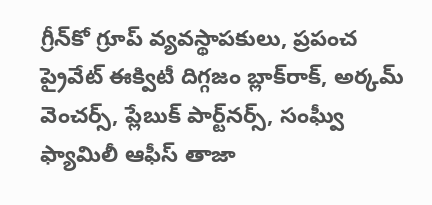గ్రీన్‌కో గ్రూప్‌ వ్యవస్థాపకులు, ప్రపంచ ప్రైవేట్‌ ఈక్విటీ దిగ్గజం బ్లాక్‌రాక్‌, అర్కమ్‌ వెంచర్స్‌, ప్లేబుక్‌ పార్ట్‌నర్స్‌, సంఘ్వీ ఫ్యామిలీ ఆఫీస్‌ తాజా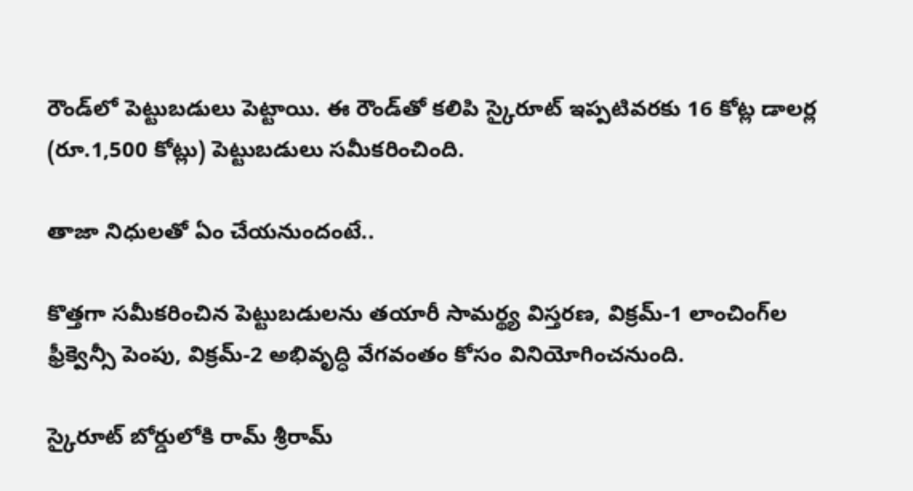రౌండ్‌లో పెట్టుబడులు పెట్టాయి. ఈ రౌండ్‌తో కలిపి స్కైరూట్‌ ఇప్పటివరకు 16 కోట్ల డాలర్ల (రూ.1,500 కోట్లు) పెట్టుబడులు సమీకరించింది.

తాజా నిధులతో ఏం చేయనుందంటే..

కొత్తగా సమీకరించిన పెట్టుబడులను తయారీ సామర్థ్య విస్తరణ, విక్రమ్‌-1 లాంచింగ్‌ల ఫ్రీక్వెన్సీ పెంపు, విక్రమ్‌-2 అభివృద్ధి వేగవంతం కోసం వినియోగించనుంది.

స్కైరూట్‌ బోర్డులోకి రామ్‌ శ్రీరామ్‌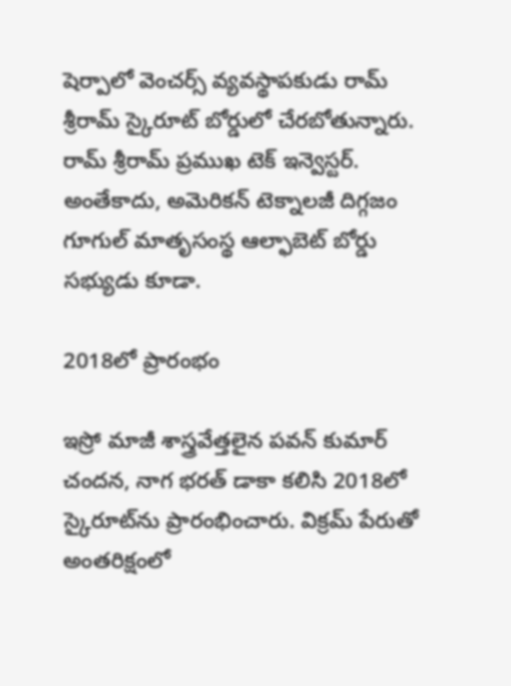షెర్పాలో వెంచర్స్‌ వ్యవస్థాపకుడు రామ్‌ శ్రీరామ్‌ స్కైరూట్‌ బోర్డులో చేరబోతున్నారు. రామ్‌ శ్రీరామ్‌ ప్రముఖ టెక్‌ ఇన్వెస్టర్‌. అంతేకాదు, అమెరికన్‌ టెక్నాలజీ దిగ్గజం గూగుల్‌ మాతృసంస్థ ఆల్ఫాబెట్‌ బోర్డు సభ్యుడు కూడా.

2018లో ప్రారంభం

ఇస్రో మాజీ శాస్త్రవేత్తలైన పవన్‌ కుమార్‌ చందన, నాగ భరత్‌ డాకా కలిసి 2018లో స్కైరూట్‌ను ప్రారంభించారు. విక్రమ్‌ పేరుతో అంతరిక్షంలో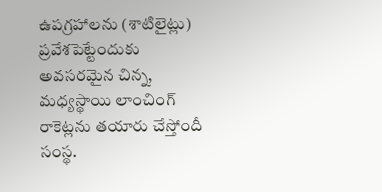ఉపగ్రహాలను (శాటిలైట్లు) ప్రవేశపెట్టేందుకు అవసరమైన చిన్న, మధ్యస్థాయి లాంచింగ్‌ రాకెట్లను తయారు చేస్తోందీ సంస్థ.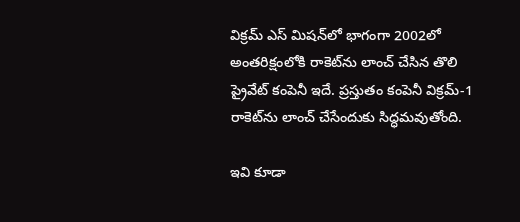విక్రమ్‌ ఎస్‌ మిషన్‌లో భాగంగా 2002లో అంతరిక్షంలోకి రాకెట్‌ను లాంచ్‌ చేసిన తొలి ప్రైవేట్‌ కంపెనీ ఇదే. ప్రస్తుతం కంపెనీ విక్రమ్‌-1 రాకెట్‌ను లాంచ్‌ చేసేందుకు సిద్ధమవుతోంది.

ఇవి కూడా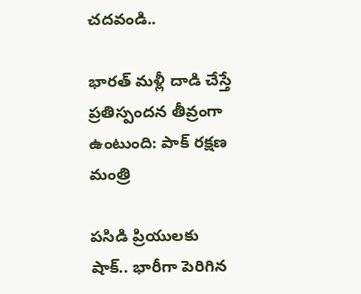చదవండి..

భారత్ మళ్లీ దాడి చేస్తే ప్రతిస్పందన తీవ్రంగా ఉంటుంది: పాక్ రక్షణ మంత్రి

పసిడి ప్రియులకు షాక్.. భారీగా పెరిగిన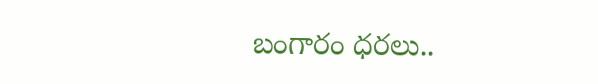బంగారం ధరలు..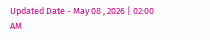Updated Date - May 08 , 2026 | 02:00 AM